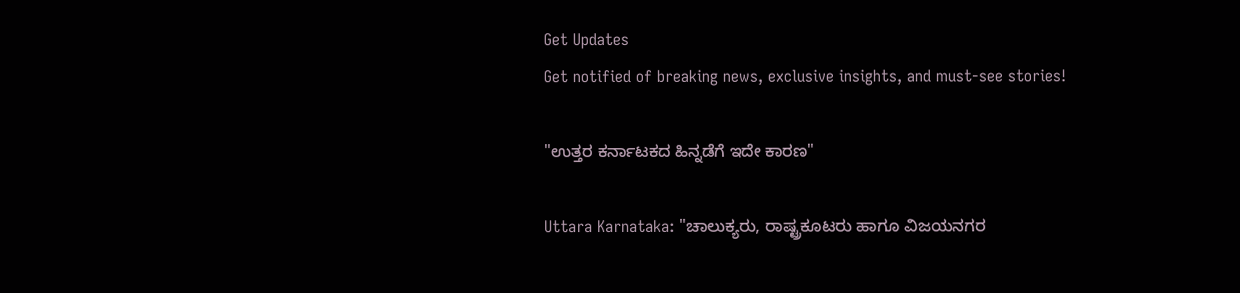Get Updates
Get notified of breaking news, exclusive insights, and must-see stories!

"ಉತ್ತರ ಕರ್ನಾಟಕದ ಹಿನ್ನಡೆಗೆ ಇದೇ ಕಾರಣ"

Uttara Karnataka: "ಚಾಲುಕ್ಯರು, ರಾಷ್ಟ್ರಕೂಟರು ಹಾಗೂ ವಿಜಯನಗರ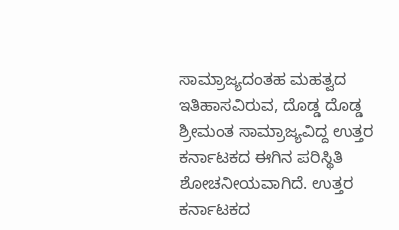ಸಾಮ್ರಾಜ್ಯದಂತಹ ಮಹತ್ವದ ಇತಿಹಾಸವಿರುವ, ದೊಡ್ಡ ದೊಡ್ಡ ಶ್ರೀಮಂತ ಸಾಮ್ರಾಜ್ಯವಿದ್ದ ಉತ್ತರ ಕರ್ನಾಟಕದ ಈಗಿನ ಪರಿಸ್ಥಿತಿ ಶೋಚನೀಯವಾಗಿದೆ. ಉತ್ತರ ಕರ್ನಾಟಕದ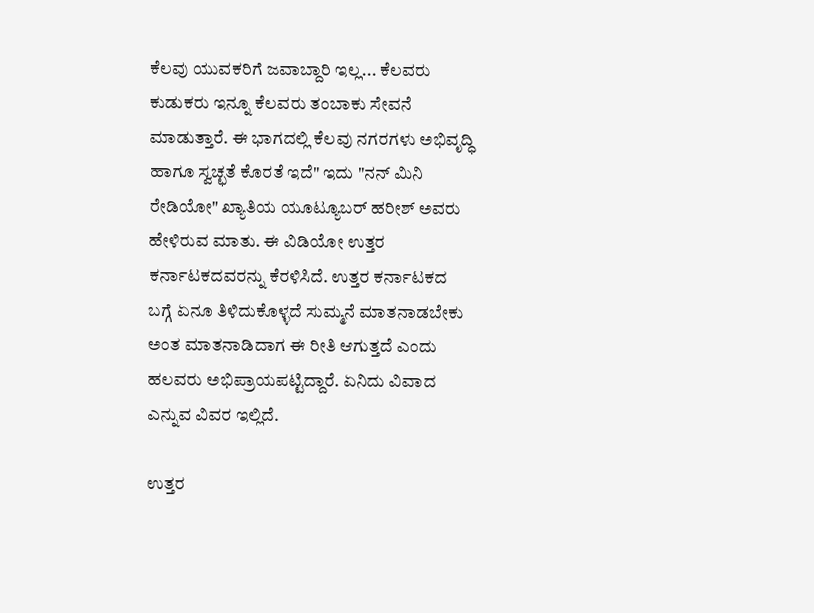ಕೆಲವು ಯುವಕರಿಗೆ ಜವಾಬ್ದಾರಿ ಇಲ್ಲ... ಕೆಲವರು ಕುಡುಕರು ಇನ್ನೂ ಕೆಲವರು ತಂಬಾಕು ಸೇವನೆ ಮಾಡುತ್ತಾರೆ. ಈ ಭಾಗದಲ್ಲಿ ಕೆಲವು ನಗರಗಳು ಅಭಿವೃದ್ಧಿ ಹಾಗೂ ಸ್ವಚ್ಛತೆ ಕೊರತೆ ಇದೆ" ಇದು "ನನ್‌ ಮಿನಿ ರೇಡಿಯೋ" ಖ್ಯಾತಿಯ ಯೂಟ್ಯೂಬರ್ ಹರೀಶ್‌ ಅವರು ಹೇಳಿರುವ ಮಾತು. ಈ ವಿಡಿಯೋ ಉತ್ತರ ಕರ್ನಾಟಕದವರನ್ನು ಕೆರಳಿಸಿದೆ. ಉತ್ತರ ಕರ್ನಾಟಕದ ಬಗ್ಗೆ ಏನೂ ತಿಳಿದುಕೊಳ್ಳದೆ ಸುಮ್ಮನೆ ಮಾತನಾಡಬೇಕು ಅಂತ ಮಾತನಾಡಿದಾಗ ಈ ರೀತಿ ಆಗುತ್ತದೆ ಎಂದು ಹಲವರು ಅಭಿಪ್ರಾಯಪಟ್ಟಿದ್ದಾರೆ. ಏನಿದು ವಿವಾದ ಎನ್ನುವ ವಿವರ ಇಲ್ಲಿದೆ.

ಉತ್ತರ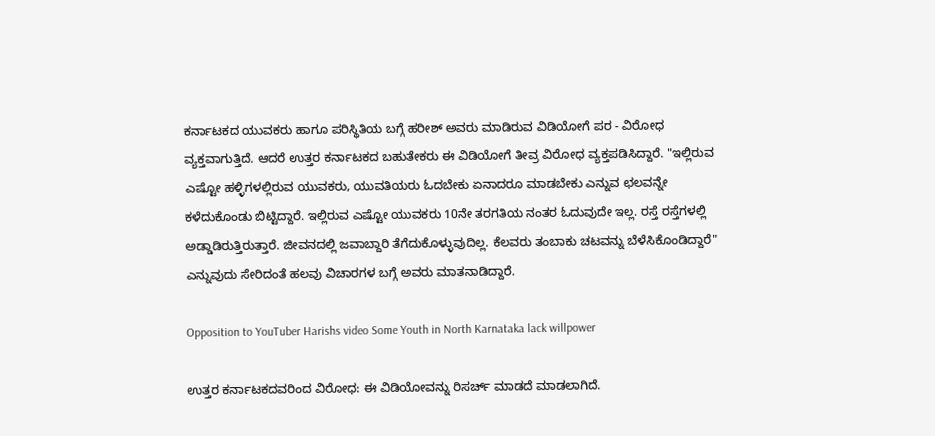ಕರ್ನಾಟಕದ ಯುವಕರು ಹಾಗೂ ಪರಿಸ್ಥಿತಿಯ ಬಗ್ಗೆ ಹರೀಶ್‌ ಅವರು ಮಾಡಿರುವ ವಿಡಿಯೋಗೆ ಪರ - ವಿರೋಧ ವ್ಯಕ್ತವಾಗುತ್ತಿದೆ. ಆದರೆ ಉತ್ತರ ಕರ್ನಾಟಕದ ಬಹುತೇಕರು ಈ ವಿಡಿಯೋಗೆ ತೀವ್ರ ವಿರೋಧ ವ್ಯಕ್ತಪಡಿಸಿದ್ದಾರೆ. "ಇಲ್ಲಿರುವ ಎಷ್ಟೋ ಹಳ್ಳಿಗಳಲ್ಲಿರುವ ಯುವಕರು, ಯುವತಿಯರು ಓದಬೇಕು ಏನಾದರೂ ಮಾಡಬೇಕು ಎನ್ನುವ ಛಲವನ್ನೇ ಕಳೆದುಕೊಂಡು ಬಿಟ್ಟಿದ್ದಾರೆ. ಇಲ್ಲಿರುವ ಎಷ್ಟೋ ಯುವಕರು 10ನೇ ತರಗತಿಯ ನಂತರ ಓದುವುದೇ ಇಲ್ಲ. ರಸ್ತೆ ರಸ್ತೆಗಳಲ್ಲಿ ಅಡ್ಡಾಡಿರುತ್ತಿರುತ್ತಾರೆ. ಜೀವನದಲ್ಲಿ ಜವಾಬ್ದಾರಿ ತೆಗೆದುಕೊಳ್ಳುವುದಿಲ್ಲ. ಕೆಲವರು ತಂಬಾಕು ಚಟವನ್ನು ಬೆಳೆಸಿಕೊಂಡಿದ್ದಾರೆ" ಎನ್ನುವುದು ಸೇರಿದಂತೆ ಹಲವು ವಿಚಾರಗಳ ಬಗ್ಗೆ ಅವರು ಮಾತನಾಡಿದ್ದಾರೆ.

Opposition to YouTuber Harishs video Some Youth in North Karnataka lack willpower

ಉತ್ತರ ಕರ್ನಾಟಕದವರಿಂದ ವಿರೋಧ: ಈ ವಿಡಿಯೋವನ್ನು ರಿಸರ್ಚ್‌ ಮಾಡದೆ ಮಾಡಲಾಗಿದೆ.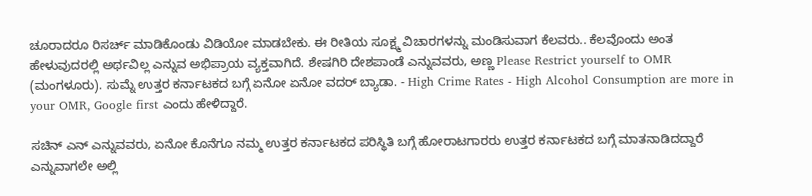ಚೂರಾದರೂ ರಿಸರ್ಚ್‌ ಮಾಡಿಕೊಂಡು ವಿಡಿಯೋ ಮಾಡಬೇಕು. ಈ ರೀತಿಯ ಸೂಕ್ಷ್ಮ ವಿಚಾರಗಳನ್ನು ಮಂಡಿಸುವಾಗ ಕೆಲವರು.. ಕೆಲವೊಂದು ಅಂತ ಹೇಳುವುದರಲ್ಲಿ ಅರ್ಥವಿಲ್ಲ ಎನ್ನುವ ಅಭಿಪ್ರಾಯ ವ್ಯಕ್ತವಾಗಿದೆ. ಶೇಷಗಿರಿ ದೇಶಪಾಂಡೆ ಎನ್ನುವವರು, ಅಣ್ಣ Please Restrict yourself to OMR (ಮಂಗಳೂರು). ಸುಮ್ನೆ ಉತ್ತರ ಕರ್ನಾಟಕದ ಬಗ್ಗೆ ಏನೋ ಏನೋ ವದರ್ ಬ್ಯಾಡಾ. - High Crime Rates - High Alcohol Consumption are more in your OMR, Google first ಎಂದು ಹೇಳಿದ್ದಾರೆ.

ಸಚಿನ್‌ ಎನ್‌ ಎನ್ನುವವರು, ಏನೋ ಕೊನೆಗೂ ನಮ್ಮ ಉತ್ತರ ಕರ್ನಾಟಕದ ಪರಿಸ್ಥಿತಿ ಬಗ್ಗೆ ಹೋರಾಟಗಾರರು ಉತ್ತರ ಕರ್ನಾಟಕದ ಬಗ್ಗೆ ಮಾತನಾಡಿದದ್ದಾರೆ ಎನ್ನುವಾಗಲೇ ಅಲ್ಲಿ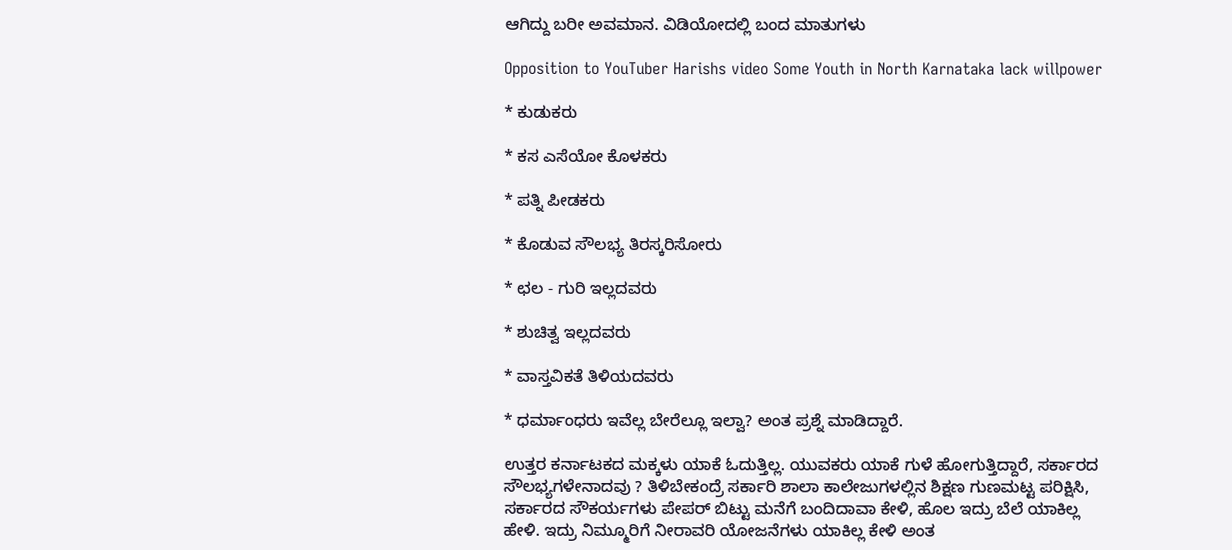ಆಗಿದ್ದು ಬರೀ ಅವಮಾನ. ವಿಡಿಯೋದಲ್ಲಿ ಬಂದ ಮಾತುಗಳು

Opposition to YouTuber Harishs video Some Youth in North Karnataka lack willpower

* ಕುಡುಕರು

* ಕಸ ಎಸೆಯೋ ಕೊಳಕರು

* ಪತ್ನಿ ಪೀಡಕರು

* ಕೊಡುವ ಸೌಲಭ್ಯ ತಿರಸ್ಕರಿಸೋರು

* ಛಲ - ಗುರಿ ಇಲ್ಲದವರು

* ಶುಚಿತ್ವ ಇಲ್ಲದವರು

* ವಾಸ್ತವಿಕತೆ ತಿಳಿಯದವರು

* ಧರ್ಮಾಂಧರು ಇವೆಲ್ಲ ಬೇರೆಲ್ಲೂ ಇಲ್ವಾ? ಅಂತ ಪ್ರಶ್ನೆ ಮಾಡಿದ್ದಾರೆ.

ಉತ್ತರ ಕರ್ನಾಟಕದ ಮಕ್ಕಳು ಯಾಕೆ ಓದುತ್ತಿಲ್ಲ. ಯುವಕರು ಯಾಕೆ ಗುಳೆ ಹೋಗುತ್ತಿದ್ದಾರೆ, ಸರ್ಕಾರದ ಸೌಲಭ್ಯಗಳೇನಾದವು ? ತಿಳಿಬೇಕಂದ್ರೆ ಸರ್ಕಾರಿ ಶಾಲಾ ಕಾಲೇಜುಗಳಲ್ಲಿನ ಶಿಕ್ಷಣ ಗುಣಮಟ್ಟ ಪರಿಕ್ಷಿಸಿ, ಸರ್ಕಾರದ ಸೌಕರ್ಯಗಳು ಪೇಪರ್ ಬಿಟ್ಟು ಮನೆಗೆ ಬಂದಿದಾವಾ ಕೇಳಿ, ಹೊಲ ಇದ್ರು ಬೆಲೆ ಯಾಕಿಲ್ಲ ಹೇಳಿ. ಇದ್ರು ನಿಮ್ಮೂರಿಗೆ ನೀರಾವರಿ ಯೋಜನೆಗಳು ಯಾಕಿಲ್ಲ ಕೇಳಿ ಅಂತ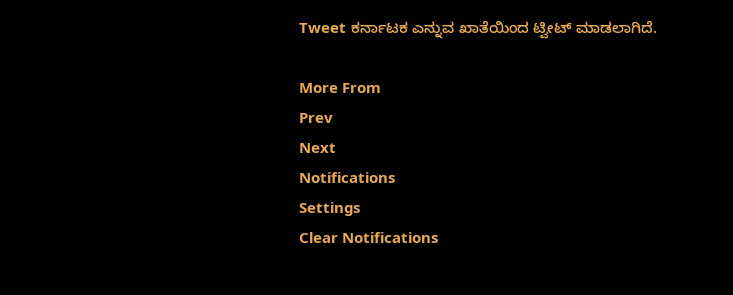Tweet ಕರ್ನಾಟಕ ಎನ್ನುವ ಖಾತೆಯಿಂದ ಟ್ವೀಟ್‌ ಮಾಡಲಾಗಿದೆ.

More From
Prev
Next
Notifications
Settings
Clear Notifications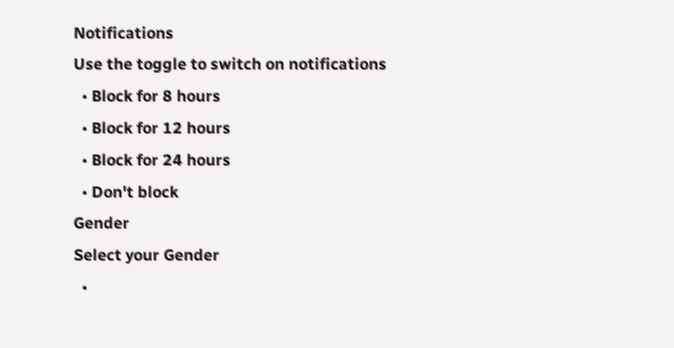Notifications
Use the toggle to switch on notifications
  • Block for 8 hours
  • Block for 12 hours
  • Block for 24 hours
  • Don't block
Gender
Select your Gender
  •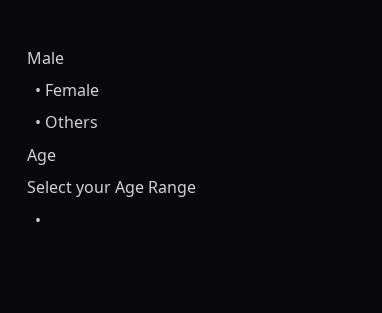Male
  • Female
  • Others
Age
Select your Age Range
  •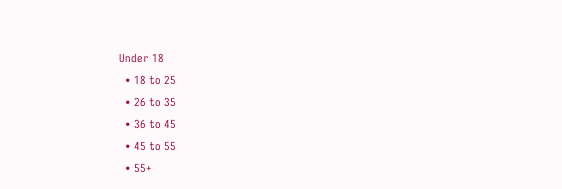Under 18
  • 18 to 25
  • 26 to 35
  • 36 to 45
  • 45 to 55
  • 55+